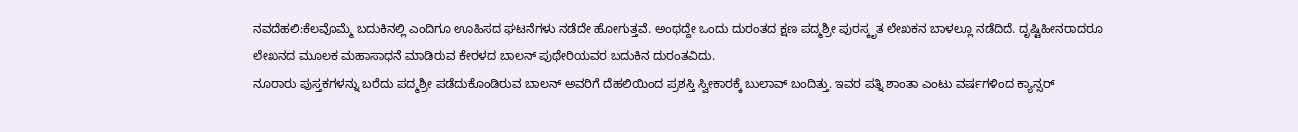ನವದೆಹಲಿ:ಕೆಲವೊಮ್ಮೆ ಬದುಕಿನಲ್ಲಿ ಎಂದಿಗೂ ಊಹಿಸದ ಘಟನೆಗಳು ನಡೆದೇ ಹೋಗುತ್ತವೆ. ಅಂಥದ್ದೇ ಒಂದು ದುರಂತದ ಕ್ಷಣ ಪದ್ಮಶ್ರೀ ಪುರಸ್ಕೃತ ಲೇಖಕನ ಬಾಳಲ್ಲೂ ನಡೆದಿದೆ. ದೃಷ್ಟಿಹೀನರಾದರೂ ಲೇಖನದ ಮೂಲಕ ಮಹಾಸಾಧನೆ ಮಾಡಿರುವ ಕೇರಳದ ಬಾಲನ್‌ ಪುಥೇರಿಯವರ ಬದುಕಿನ ದುರಂತವಿದು.
ನೂರಾರು ಪುಸ್ತಕಗಳನ್ನು ಬರೆದು ಪದ್ಮಶ್ರೀ ಪಡೆದುಕೊಂಡಿರುವ ಬಾಲನ್‌ ಅವರಿಗೆ ದೆಹಲಿಯಿಂದ ಪ್ರಶಸ್ತಿ ಸ್ವೀಕಾರಕ್ಕೆ ಬುಲಾವ್‌ ಬಂದಿತ್ತು. ಇವರ ಪತ್ನಿ ಶಾಂತಾ ಎಂಟು ವರ್ಷಗಳಿಂದ ಕ್ಯಾನ್ಸರ್‌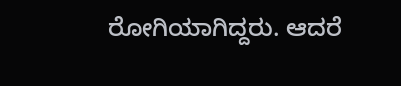ರೋಗಿಯಾಗಿದ್ದರು. ಆದರೆ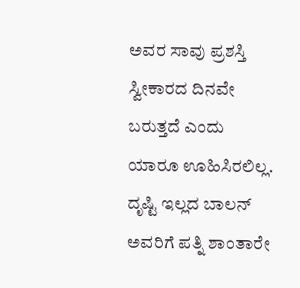ಅವರ ಸಾವು ಪ್ರಶಸ್ತಿ ಸ್ವೀಕಾರದ ದಿನವೇ ಬರುತ್ತದೆ ಎಂದು ಯಾರೂ ಊಹಿಸಿರಲಿಲ್ಲ. ದೃಷ್ಟಿ ಇಲ್ಲದ ಬಾಲನ್‌ ಅವರಿಗೆ ಪತ್ನಿ ಶಾಂತಾರೇ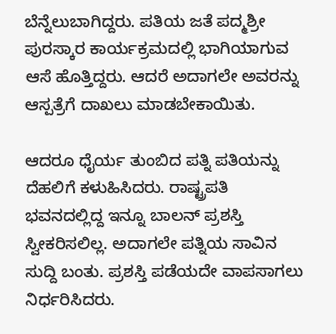ಬೆನ್ನೆಲುಬಾಗಿದ್ದರು. ಪತಿಯ ಜತೆ ಪದ್ಮಶ್ರೀ ಪುರಸ್ಕಾರ ಕಾರ್ಯಕ್ರಮದಲ್ಲಿ ಭಾಗಿಯಾಗುವ ಆಸೆ ಹೊತ್ತಿದ್ದರು. ಆದರೆ ಅದಾಗಲೇ ಅವರನ್ನು ಆಸ್ಪತ್ರೆಗೆ ದಾಖಲು ಮಾಡಬೇಕಾಯಿತು.

ಆದರೂ ಧೈರ್ಯ ತುಂಬಿದ ಪತ್ನಿ ಪತಿಯನ್ನು ದೆಹಲಿಗೆ ಕಳುಹಿಸಿದರು. ರಾಷ್ಟ್ರಪತಿ ಭವನದಲ್ಲಿದ್ದ ಇನ್ನೂ ಬಾಲನ್‌ ಪ್ರಶಸ್ತಿ ಸ್ವೀಕರಿಸಲಿಲ್ಲ. ಅದಾಗಲೇ ಪತ್ನಿಯ ಸಾವಿನ ಸುದ್ದಿ ಬಂತು. ಪ್ರಶಸ್ತಿ ಪಡೆಯದೇ ವಾಪಸಾಗಲು ನಿರ್ಧರಿಸಿದರು.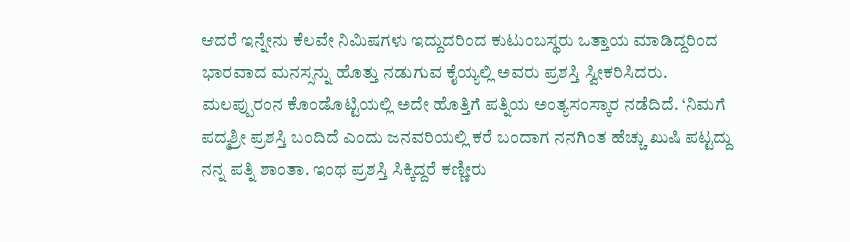ಆದರೆ ಇನ್ನೇನು ಕೆಲವೇ ನಿಮಿಷಗಳು ಇದ್ದುದರಿಂದ ಕುಟುಂಬಸ್ಥರು ಒತ್ತಾಯ ಮಾಡಿದ್ದರಿಂದ ಭಾರವಾದ ಮನಸ್ಸನ್ನು ಹೊತ್ತು ನಡುಗುವ ಕೈಯ್ಯಲ್ಲಿ ಅವರು ಪ್ರಶಸ್ತಿ ಸ್ವೀಕರಿಸಿದರು.
ಮಲಪ್ಪುರಂನ ಕೊಂಡೊಟ್ಟಿಯಲ್ಲಿ ಅದೇ ಹೊತ್ತಿಗೆ ಪತ್ನಿಯ ಅಂತ್ಯಸಂಸ್ಕಾರ ನಡೆದಿದೆ. ‘ನಿಮಗೆ ಪದ್ಮಶ್ರೀ ಪ್ರಶಸ್ತಿ ಬಂದಿದೆ ಎಂದು ಜನವರಿಯಲ್ಲಿ ಕರೆ ಬಂದಾಗ ನನಗಿಂತ ಹೆಚ್ಚು ಖುಷಿ ಪಟ್ಟದ್ದು ನನ್ನ ಪತ್ನಿ ಶಾಂತಾ. ಇಂಥ ಪ್ರಶಸ್ತಿ ಸಿಕ್ಕಿದ್ದರೆ ಕಣ್ಣೀರು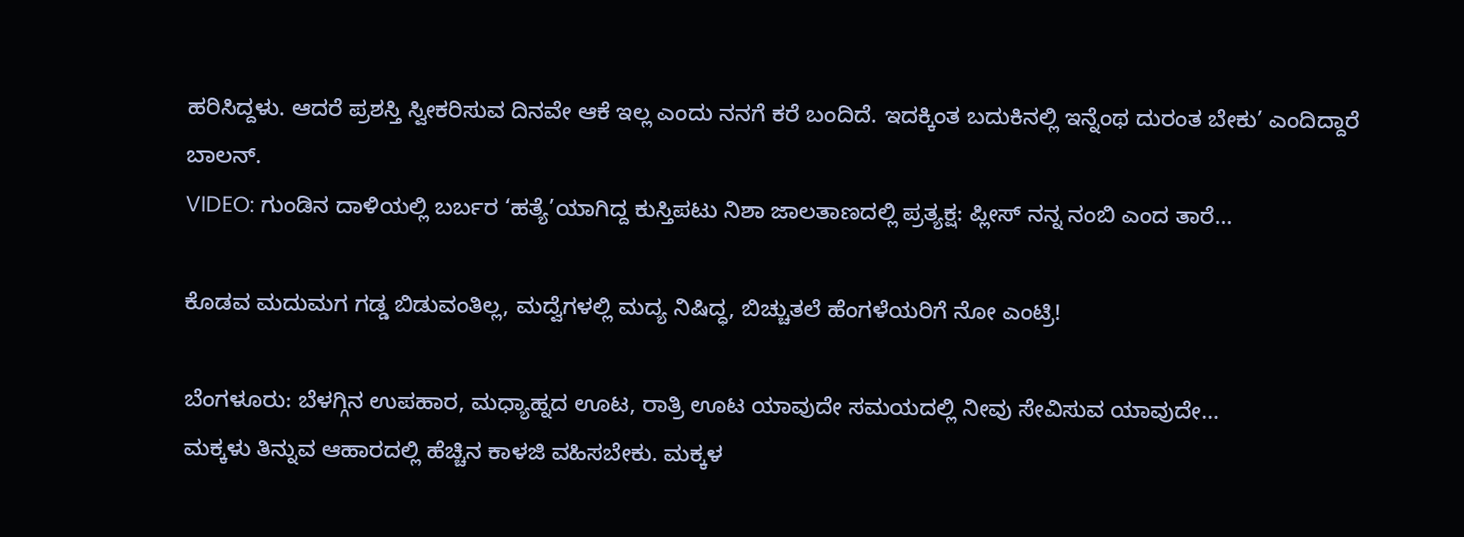ಹರಿಸಿದ್ದಳು. ಆದರೆ ಪ್ರಶಸ್ತಿ ಸ್ವೀಕರಿಸುವ ದಿನವೇ ಆಕೆ ಇಲ್ಲ ಎಂದು ನನಗೆ ಕರೆ ಬಂದಿದೆ. ಇದಕ್ಕಿಂತ ಬದುಕಿನಲ್ಲಿ ಇನ್ನೆಂಥ ದುರಂತ ಬೇಕು’ ಎಂದಿದ್ದಾರೆ ಬಾಲನ್‌.
VIDEO: ಗುಂಡಿನ ದಾಳಿಯಲ್ಲಿ ಬರ್ಬರ ‘ಹತ್ಯೆ’ಯಾಗಿದ್ದ ಕುಸ್ತಿಪಟು ನಿಶಾ ಜಾಲತಾಣದಲ್ಲಿ ಪ್ರತ್ಯಕ್ಷ: ಪ್ಲೀಸ್ ನನ್ನ ನಂಬಿ ಎಂದ ತಾರೆ…

ಕೊಡವ ಮದುಮಗ ಗಡ್ಡ ಬಿಡುವಂತಿಲ್ಲ, ಮದ್ವೆಗಳಲ್ಲಿ ಮದ್ಯ ನಿಷಿದ್ಧ, ಬಿಚ್ಚುತಲೆ ಹೆಂಗಳೆಯರಿಗೆ ನೋ ಎಂಟ್ರಿ!

ಬೆಂಗಳೂರು: ಬೆಳಗ್ಗಿನ ಉಪಹಾರ, ಮಧ್ಯಾಹ್ನದ ಊಟ, ರಾತ್ರಿ ಊಟ ಯಾವುದೇ ಸಮಯದಲ್ಲಿ ನೀವು ಸೇವಿಸುವ ಯಾವುದೇ…
ಮಕ್ಕಳು ತಿನ್ನುವ ಆಹಾರದಲ್ಲಿ ಹೆಚ್ಚಿನ ಕಾಳಜಿ ವಹಿಸಬೇಕು. ಮಕ್ಕಳ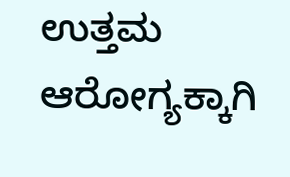ಉತ್ತಮ ಆರೋಗ್ಯಕ್ಕಾಗಿ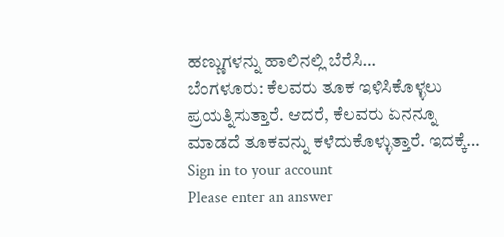ಹಣ್ಣುಗಳನ್ನು ಹಾಲಿನಲ್ಲಿ ಬೆರೆಸಿ…
ಬೆಂಗಳೂರು: ಕೆಲವರು ತೂಕ ಇಳಿಸಿಕೊಳ್ಳಲು ಪ್ರಯತ್ನಿಸುತ್ತಾರೆ. ಆದರೆ, ಕೆಲವರು ಏನನ್ನೂ ಮಾಡದೆ ತೂಕವನ್ನು ಕಳೆದುಕೊಳ್ಳುತ್ತಾರೆ. ಇದಕ್ಕೆ…
Sign in to your account
Please enter an answer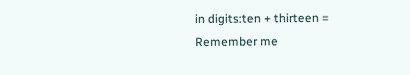in digits:ten + thirteen =
Remember me